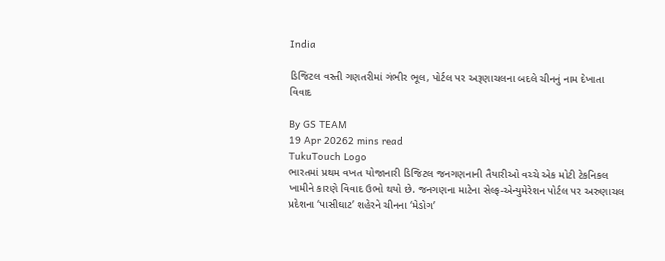India

ડિજિટલ વસ્તી ગણતરીમાં ગંભીર ભૂલ, પોર્ટલ પર અરૂણાચલના બદલે ચીનનું નામ દેખાતા વિવાદ

By GS TEAM
19 Apr 20262 mins read
TukuTouch Logo
ભારતમાં પ્રથમ વખત યોજાનારી ડિજિટલ જનગણનાની તૈયારીઓ વચ્ચે એક મોટી ટેકનિકલ ખામીને કારણે વિવાદ ઉભો થયો છે. જનગણના માટેના સેલ્ફ-એન્યુમેરેશન પોર્ટલ પર અરુણાચલ પ્રદેશના ‘પાસીઘાટ’ શહેરને ચીનના ‘મેડોગ’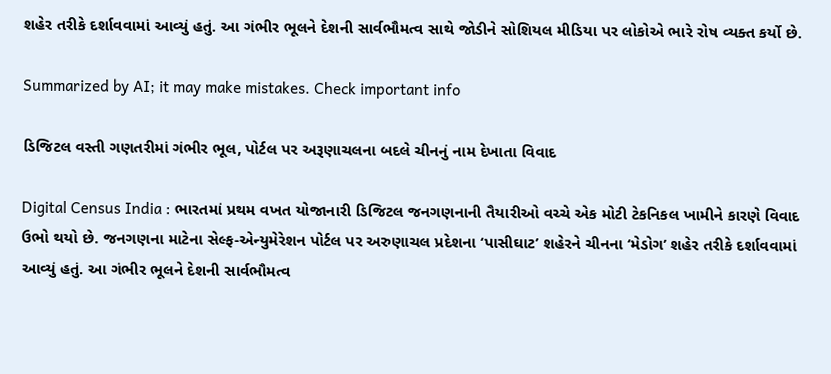શહેર તરીકે દર્શાવવામાં આવ્યું હતું. આ ગંભીર ભૂલને દેશની સાર્વભૌમત્વ સાથે જોડીને સોશિયલ મીડિયા પર લોકોએ ભારે રોષ વ્યક્ત કર્યો છે.

Summarized by AI; it may make mistakes. Check important info

ડિજિટલ વસ્તી ગણતરીમાં ગંભીર ભૂલ, પોર્ટલ પર અરૂણાચલના બદલે ચીનનું નામ દેખાતા વિવાદ

Digital Census India : ભારતમાં પ્રથમ વખત યોજાનારી ડિજિટલ જનગણનાની તૈયારીઓ વચ્ચે એક મોટી ટેકનિકલ ખામીને કારણે વિવાદ ઉભો થયો છે. જનગણના માટેના સેલ્ફ-એન્યુમેરેશન પોર્ટલ પર અરુણાચલ પ્રદેશના ‘પાસીઘાટ’ શહેરને ચીનના ‘મેડોગ’ શહેર તરીકે દર્શાવવામાં આવ્યું હતું. આ ગંભીર ભૂલને દેશની સાર્વભૌમત્વ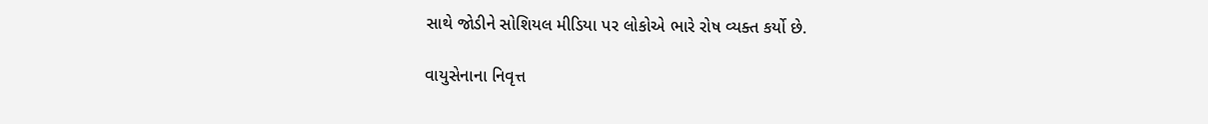સાથે જોડીને સોશિયલ મીડિયા પર લોકોએ ભારે રોષ વ્યક્ત કર્યો છે.

વાયુસેનાના નિવૃત્ત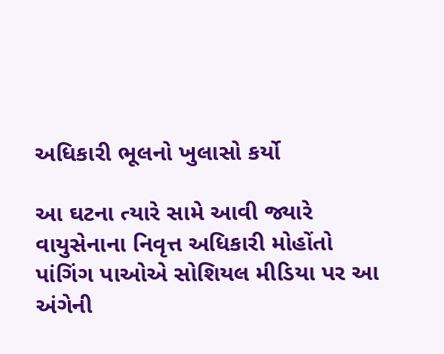અધિકારી ભૂલનો ખુલાસો કર્યો

આ ઘટના ત્યારે સામે આવી જ્યારે વાયુસેનાના નિવૃત્ત અધિકારી મોહોંતો પાંગિંગ પાઓએ સોશિયલ મીડિયા પર આ અંગેની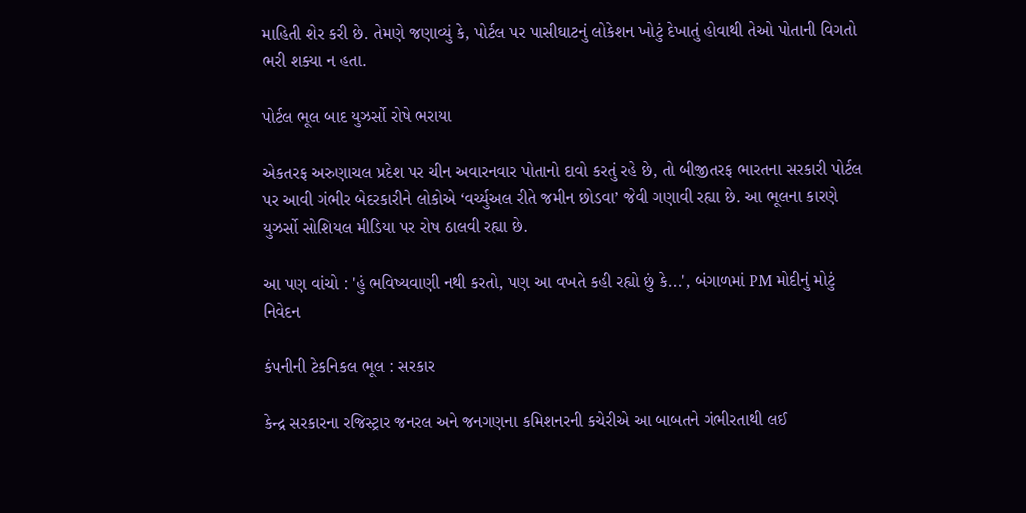માહિતી શેર કરી છે. તેમણે જણાવ્યું કે, પોર્ટલ પર પાસીઘાટનું લોકેશન ખોટું દેખાતું હોવાથી તેઓ પોતાની વિગતો ભરી શક્યા ન હતા.

પોર્ટલ ભૂલ બાદ યુઝર્સો રોષે ભરાયા

એકતરફ અરુણાચલ પ્રદેશ પર ચીન અવારનવાર પોતાનો દાવો કરતું રહે છે, તો બીજીતરફ ભારતના સરકારી પોર્ટલ પર આવી ગંભીર બેદરકારીને લોકોએ ‘વર્ચ્યુઅલ રીતે જમીન છોડવા’ જેવી ગણાવી રહ્યા છે. આ ભૂલના કારણે યુઝર્સો સોશિયલ મીડિયા પર રોષ ઠાલવી રહ્યા છે.

આ પણ વાંચો : 'હું ભવિષ્યવાણી નથી કરતો, પણ આ વખતે કહી રહ્યો છું કે...', બંગાળમાં PM મોદીનું મોટું નિવેદન

કંપનીની ટેકનિકલ ભૂલ : સરકાર

કેન્દ્ર સરકારના રજિસ્ટ્રાર જનરલ અને જનગણના કમિશનરની કચેરીએ આ બાબતને ગંભીરતાથી લઈ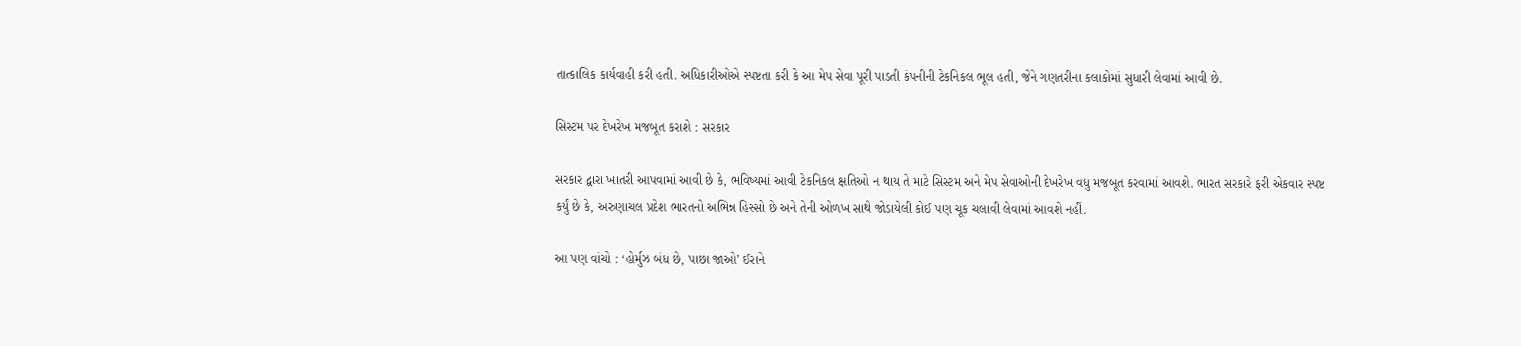તાત્કાલિક કાર્યવાહી કરી હતી. અધિકારીઓએ સ્પષ્ટતા કરી કે આ મેપ સેવા પૂરી પાડતી કંપનીની ટેકનિકલ ભૂલ હતી, જેને ગણતરીના કલાકોમાં સુધારી લેવામાં આવી છે.

સિસ્ટમ પર દેખરેખ મજબૂત કરાશે : સરકાર

સરકાર દ્વારા ખાતરી આપવામાં આવી છે કે, ભવિષ્યમાં આવી ટેકનિકલ ક્ષતિઓ ન થાય તે માટે સિસ્ટમ અને મેપ સેવાઓની દેખરેખ વધુ મજબૂત કરવામાં આવશે. ભારત સરકારે ફરી એકવાર સ્પષ્ટ કર્યું છે કે, અરુણાચલ પ્રદેશ ભારતનો અભિન્ન હિસ્સો છે અને તેની ઓળખ સાથે જોડાયેલી કોઈ પણ ચૂક ચલાવી લેવામાં આવશે નહીં.

આ પણ વાંચો : ‘હોર્મુઝ બંધ છે, પાછા જાઓ’ ઈરાને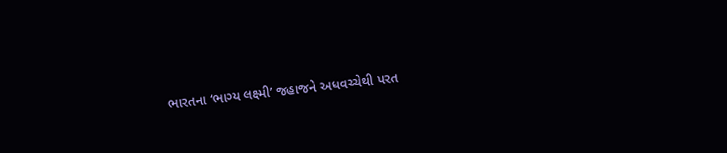ભારતના ‘ભાગ્ય લક્ષ્મી’ જહાજને અધવચ્ચેથી પરત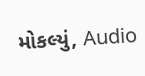મોકલ્યું, Audio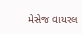મેસેજ વાયરલ